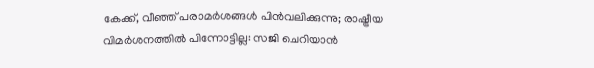കേക്ക്, വീഞ്ഞ് പരാമർശങ്ങൾ പിൻവലിക്കുന്നു; രാഷ്ട്രീയ വിമർശനത്തിൽ പിന്നോട്ടില്ല: സജി ചെറിയാൻ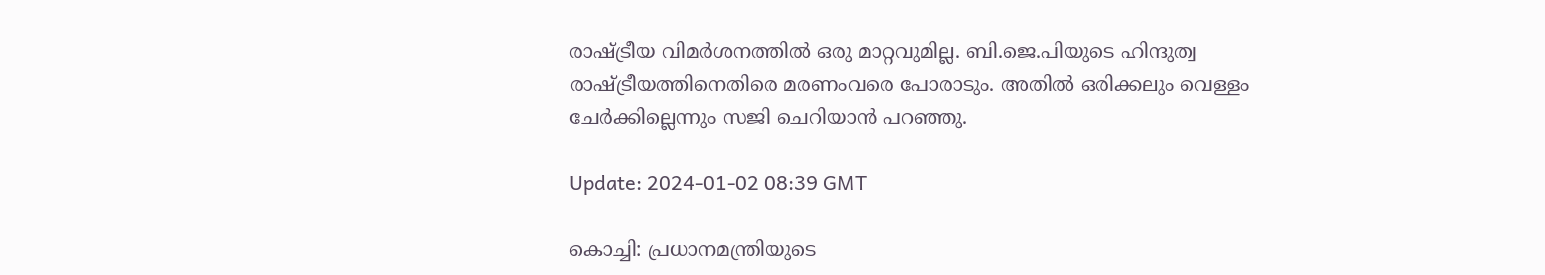രാഷ്ട്രീയ വിമർശനത്തിൽ ഒരു മാറ്റവുമില്ല. ബി.ജെ.പിയുടെ ഹിന്ദുത്വ രാഷ്ട്രീയത്തിനെതിരെ മരണംവരെ പോരാടും. അതിൽ ഒരിക്കലും വെള്ളം ചേർക്കില്ലെന്നും സജി ചെറിയാൻ പറഞ്ഞു.

Update: 2024-01-02 08:39 GMT

കൊച്ചി: പ്രധാനമന്ത്രിയുടെ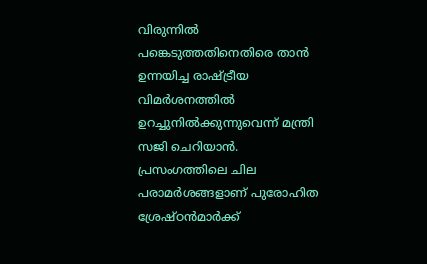വിരുന്നിൽ പങ്കെടുത്തതിനെതിരെ താൻ ഉന്നയിച്ച രാഷ്ട്രീയ വിമർശനത്തിൽ ഉറച്ചുനിൽക്കുന്നുവെന്ന് മന്ത്രി സജി ചെറിയാൻ. പ്രസംഗത്തിലെ ചില പരാമർശങ്ങളാണ് പുരോഹിത ശ്രേഷ്ഠൻമാർക്ക്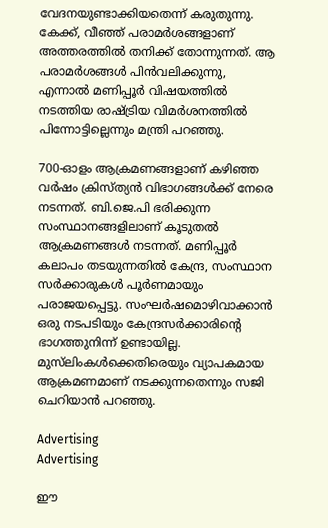വേദനയുണ്ടാക്കിയതെന്ന് കരുതുന്നു. കേക്ക്, വീഞ്ഞ് പരാമർശങ്ങളാണ് അത്തരത്തിൽ തനിക്ക് തോന്നുന്നത്. ആ പരാമർശങ്ങൾ പിൻവലിക്കുന്നു, എന്നാൽ മണിപ്പൂർ വിഷയത്തിൽ നടത്തിയ രാഷ്ട്രിയ വിമർശനത്തിൽ പിന്നോട്ടില്ലെന്നും മന്ത്രി പറഞ്ഞു.

700-ഓളം ആക്രമണങ്ങളാണ് കഴിഞ്ഞ വർഷം ക്രിസ്ത്യൻ വിഭാഗങ്ങൾക്ക് നേരെ നടന്നത്. ബി.ജെ.പി ഭരിക്കുന്ന സംസ്ഥാനങ്ങളിലാണ് കൂടുതൽ ആക്രമണങ്ങൾ നടന്നത്. മണിപ്പൂർ കലാപം തടയുന്നതിൽ കേന്ദ്ര, സംസ്ഥാന സർക്കാരുകൾ പൂർണമായും പരാജയപ്പെട്ടു. സംഘർഷമൊഴിവാക്കാൻ ഒരു നടപടിയും കേന്ദ്രസർക്കാരിന്റെ ഭാഗത്തുനിന്ന് ഉണ്ടായില്ല. മുസ്‌ലിംകൾക്കെതിരെയും വ്യാപകമായ ആക്രമണമാണ് നടക്കുന്നതെന്നും സജി ചെറിയാൻ പറഞ്ഞു.

Advertising
Advertising

ഈ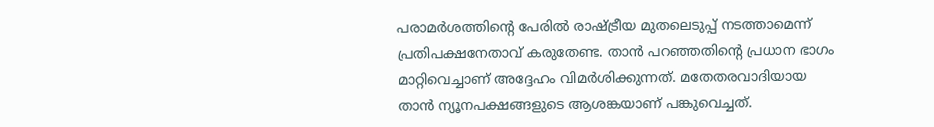പരാമർശത്തിന്റെ പേരിൽ രാഷ്ട്രീയ മുതലെടുപ്പ് നടത്താമെന്ന് പ്രതിപക്ഷനേതാവ് കരുതേണ്ട. താൻ പറഞ്ഞതിന്റെ പ്രധാന ഭാഗം മാറ്റിവെച്ചാണ് അദ്ദേഹം വിമർശിക്കുന്നത്. മതേതരവാദിയായ താൻ ന്യൂനപക്ഷങ്ങളുടെ ആശങ്കയാണ് പങ്കുവെച്ചത്.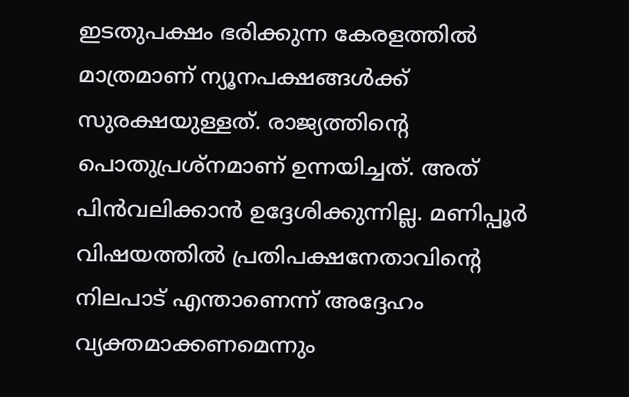ഇടതുപക്ഷം ഭരിക്കുന്ന കേരളത്തിൽ മാത്രമാണ് ന്യൂനപക്ഷങ്ങൾക്ക് സുരക്ഷയുള്ളത്. രാജ്യത്തിന്റെ പൊതുപ്രശ്‌നമാണ് ഉന്നയിച്ചത്. അത് പിൻവലിക്കാൻ ഉദ്ദേശിക്കുന്നില്ല. മണിപ്പൂർ വിഷയത്തിൽ പ്രതിപക്ഷനേതാവിന്റെ നിലപാട് എന്താണെന്ന് അദ്ദേഹം വ്യക്തമാക്കണമെന്നും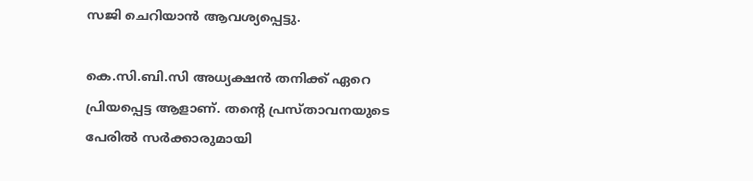സജി ചെറിയാൻ ആവശ്യപ്പെട്ടു.

കെ.സി.ബി.സി അധ്യക്ഷൻ തനിക്ക് ഏറെ പ്രിയപ്പെട്ട ആളാണ്. തന്റെ പ്രസ്താവനയുടെ പേരിൽ സർക്കാരുമായി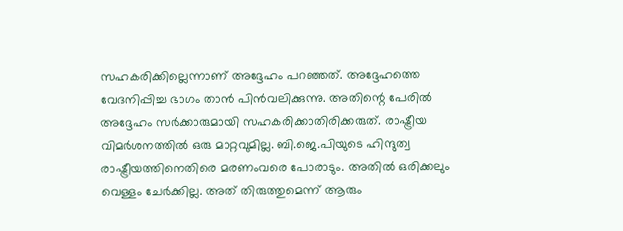സഹകരിക്കില്ലെന്നാണ് അദ്ദേഹം പറഞ്ഞത്. അദ്ദേഹത്തെ വേദനിപ്പിച്ച ഭാഗം താൻ പിൻവലിക്കുന്നു. അതിന്റെ പേരിൽ അദ്ദേഹം സർക്കാരുമായി സഹകരിക്കാതിരിക്കരുത്. രാഷ്ട്രീയ വിമർശനത്തിൽ ഒരു മാറ്റവുമില്ല. ബി.ജെ.പിയുടെ ഹിന്ദുത്വ രാഷ്ട്രീയത്തിനെതിരെ മരണംവരെ പോരാടും. അതിൽ ഒരിക്കലും വെള്ളം ചേർക്കില്ല. അത് തിരുത്തുമെന്ന് ആരും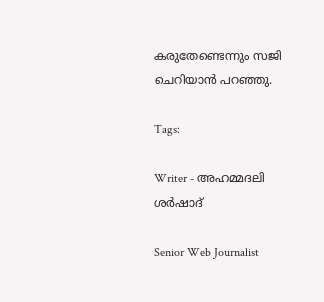കരുതേണ്ടെന്നും സജി ചെറിയാൻ പറഞ്ഞു.

Tags:

Writer - അഹമ്മദലി ശര്‍ഷാദ്

Senior Web Journalist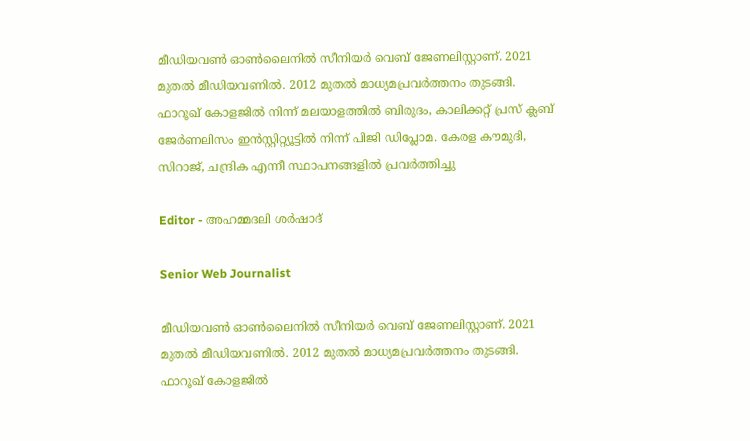മീഡിയവൺ ഓൺലൈനിൽ സീനിയർ വെബ് ജേണലിസ്റ്റാണ്. 2021 മുതൽ മീഡിയവണിൽ. 2012 മുതൽ മാധ്യമപ്രവർത്തനം തുടങ്ങി. ഫാറൂഖ് കോളജിൽ നിന്ന് മലയാളത്തിൽ ബിരുദം, കാലിക്കറ്റ് പ്രസ് ക്ലബ് ജേർണലിസം ഇൻസ്റ്റിറ്റ്യൂട്ടിൽ നിന്ന് പിജി ഡിപ്ലോമ. കേരള കൗമുദി, സിറാജ്, ചന്ദ്രിക എന്നീ സ്ഥാപനങ്ങളിൽ പ്രവർത്തിച്ചു

Editor - അഹമ്മദലി ശര്‍ഷാദ്

Senior Web Journalist

മീഡിയവൺ ഓൺലൈനിൽ സീനിയർ വെബ് ജേണലിസ്റ്റാണ്. 2021 മുതൽ മീഡിയവണിൽ. 2012 മുതൽ മാധ്യമപ്രവർത്തനം തുടങ്ങി. ഫാറൂഖ് കോളജിൽ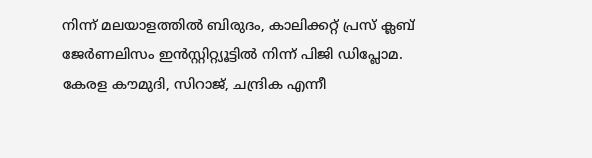നിന്ന് മലയാളത്തിൽ ബിരുദം, കാലിക്കറ്റ് പ്രസ് ക്ലബ് ജേർണലിസം ഇൻസ്റ്റിറ്റ്യൂട്ടിൽ നിന്ന് പിജി ഡിപ്ലോമ. കേരള കൗമുദി, സിറാജ്, ചന്ദ്രിക എന്നീ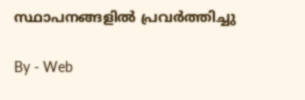സ്ഥാപനങ്ങളിൽ പ്രവർത്തിച്ചു

By - Web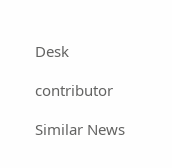Desk

contributor

Similar News